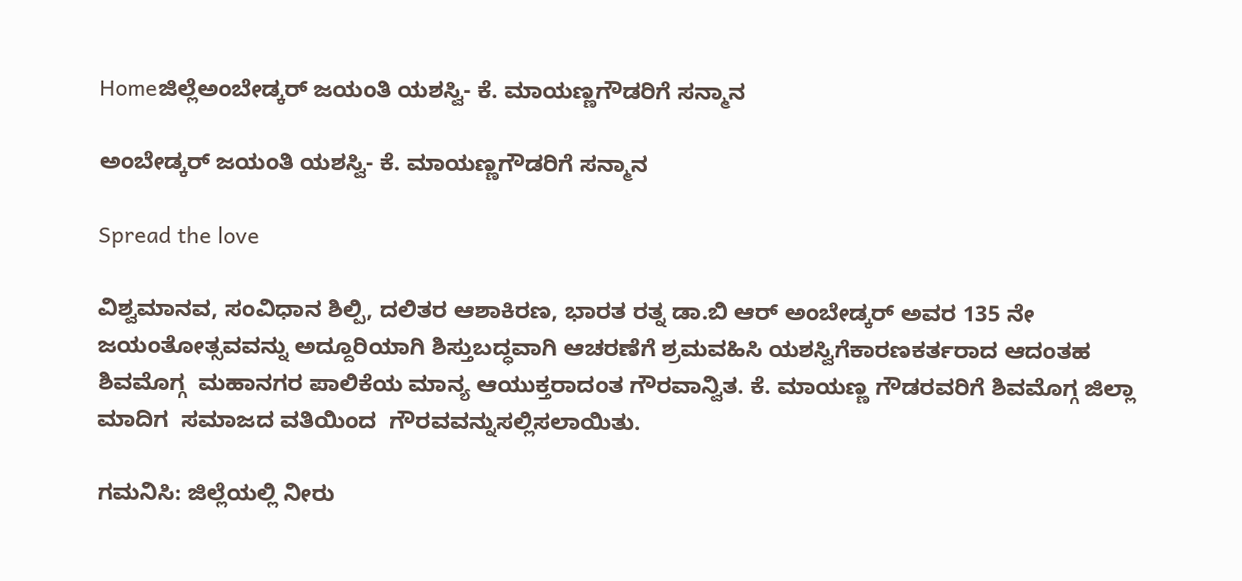Homeಜಿಲ್ಲೆಅಂಬೇಡ್ಕರ್ ಜಯಂತಿ ಯಶಸ್ವಿ- ಕೆ. ಮಾಯಣ್ಣಗೌಡರಿಗೆ ಸನ್ಮಾನ

ಅಂಬೇಡ್ಕರ್ ಜಯಂತಿ ಯಶಸ್ವಿ- ಕೆ. ಮಾಯಣ್ಣಗೌಡರಿಗೆ ಸನ್ಮಾನ

Spread the love

ವಿಶ್ವಮಾನವ, ಸಂವಿಧಾನ ಶಿಲ್ಪಿ, ದಲಿತರ ಆಶಾಕಿರಣ, ಭಾರತ ರತ್ನ ಡಾ.ಬಿ ಆರ್ ಅಂಬೇಡ್ಕರ್ ಅವರ 135 ನೇ ಜಯಂತೋತ್ಸವವನ್ನು ಅದ್ದೂರಿಯಾಗಿ ಶಿಸ್ತುಬದ್ಧವಾಗಿ ಆಚರಣೆಗೆ ಶ್ರಮವಹಿಸಿ ಯಶಸ್ವಿಗೆಕಾರಣಕರ್ತರಾದ ಆದಂತಹ ಶಿವಮೊಗ್ಗ  ಮಹಾನಗರ ಪಾಲಿಕೆಯ ಮಾನ್ಯ ಆಯುಕ್ತರಾದಂತ ಗೌರವಾನ್ವಿತ. ಕೆ. ಮಾಯಣ್ಣ ಗೌಡರವರಿಗೆ ಶಿವಮೊಗ್ಗ ಜಿಲ್ಲಾ ಮಾದಿಗ  ಸಮಾಜದ ವತಿಯಿಂದ  ಗೌರವವನ್ನುಸಲ್ಲಿಸಲಾಯಿತು.

ಗಮನಿಸಿ: ಜಿಲ್ಲೆಯಲ್ಲಿ ನೀರು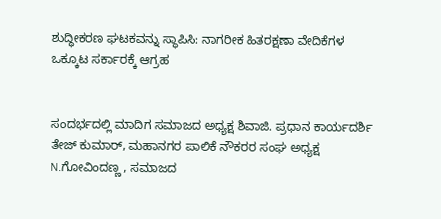ಶುದ್ಧೀಕರಣ ಘಟಕವನ್ನು ಸ್ಥಾಪಿಸಿ: ನಾಗರೀಕ ಹಿತರಕ್ಷಣಾ ವೇದಿಕೆಗಳ ಒಕ್ಕೂಟ ಸರ್ಕಾರಕ್ಕೆ ಆಗ್ರಹ


ಸಂದರ್ಭದಲ್ಲಿ ಮಾದಿಗ ಸಮಾಜದ ಅಧ್ಯಕ್ಷ ಶಿವಾಜಿ. ಪ್ರಧಾನ ಕಾರ್ಯದರ್ಶಿ  ತೇಜ್ ಕುಮಾರ್, ಮಹಾನಗರ ಪಾಲಿಕೆ ನೌಕರರ ಸಂಘ ಅಧ್ಯಕ್ಷ N.ಗೋವಿಂದಣ್ಣ , ಸಮಾಜದ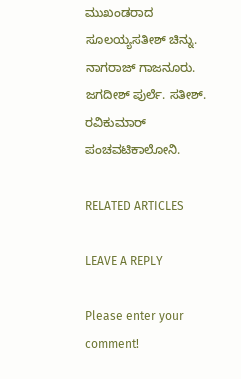ಮುಖಂಡರಾದ ಸೂಲಯ್ಯಸತೀಶ್ ಚಿನ್ನು. ನಾಗರಾಜ್ ಗಾಜನೂರು. ಜಗದೀಶ್ ಪುರ್ಲೆ. ಸತೀಶ್. ರವಿಕುಮಾರ್ ಪಂಚವಟಿಕಾಲೋನಿ.

RELATED ARTICLES

LEAVE A REPLY

Please enter your comment!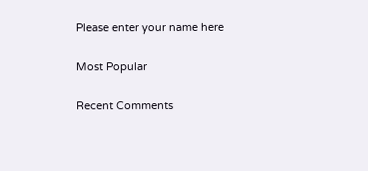Please enter your name here

Most Popular

Recent Comments